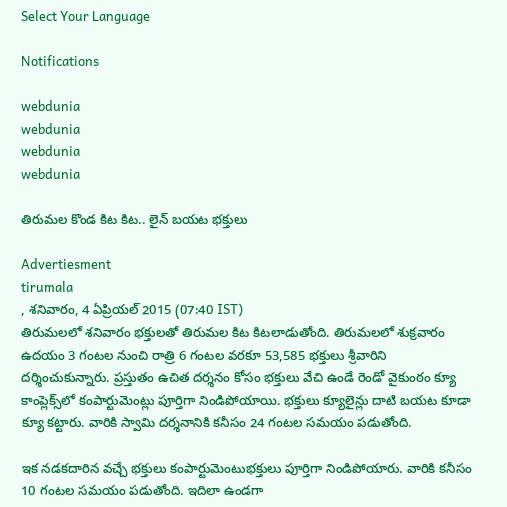Select Your Language

Notifications

webdunia
webdunia
webdunia
webdunia

తిరుమల కొండ కిట కిట.. లైన్ బయట భక్తులు

Advertiesment
tirumala
, శనివారం, 4 ఏప్రియల్ 2015 (07:40 IST)
తిరుమలలో శనివారం భక్తులతో తిరుమల కిట కిటలాడుతోంది. తిరుమలలో శుక్రవారం ఉదయం 3 గంటల నుంచి రాత్రి 6 గంటల వరకూ 53,585 భక్తులు శ్రీవారిని దర్శించుకున్నారు. ప్రస్తుతం ఉచిత దర్శనం కోసం భక్తులు వేచి ఉండే రెండో వైకుంఠం క్యూ కాంప్లెక్స్‌లో కంపార్టుమెంట్లు పూర్తిగా నిండిపోయాయి. భక్తులు క్యూలైన్లు దాటి బయట కూడా క్యూ కట్టారు. వారికి స్వామి దర్శనానికి కనీసం 24 గంటల సమయం పడుతోంది.

ఇక నడకదారిన వచ్చే భక్తులు కంపార్టుమెంటుభక్తులు పూర్తిగా నిండిపోయారు. వారికి కనీసం 10 గంటల సమయం పడుతోంది. ఇదిలా ఉండగా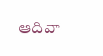ఆదివా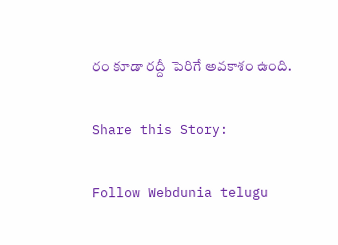రం కూడా రద్దీ  పెరిగే అవకాశం ఉంది.

Share this Story:

Follow Webdunia telugu